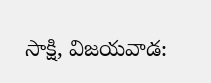సాక్షి, విజయవాడ: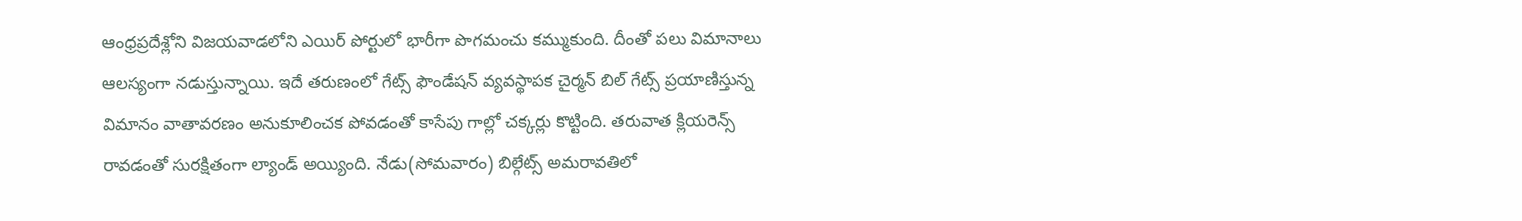ఆంధ్రప్రదేశ్లోని విజయవాడలోని ఎయిర్ పోర్టులో భారీగా పొగమంచు కమ్ముకుంది. దీంతో పలు విమానాలు ఆలస్యంగా నడుస్తున్నాయి. ఇదే తరుణంలో గేట్స్ ఫౌండేషన్ వ్యవస్థాపక చైర్మన్ బిల్ గేట్స్ ప్రయాణిస్తున్న విమానం వాతావరణం అనుకూలించక పోవడంతో కాసేపు గాల్లో చక్కర్లు కొట్టింది. తరువాత క్లియరెన్స్ రావడంతో సురక్షితంగా ల్యాండ్ అయ్యింది. నేడు(సోమవారం) బిల్గేట్స్ అమరావతిలో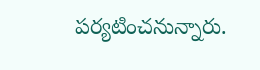పర్యటించనున్నారు.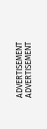ADVERTISEMENT
ADVERTISEMENT